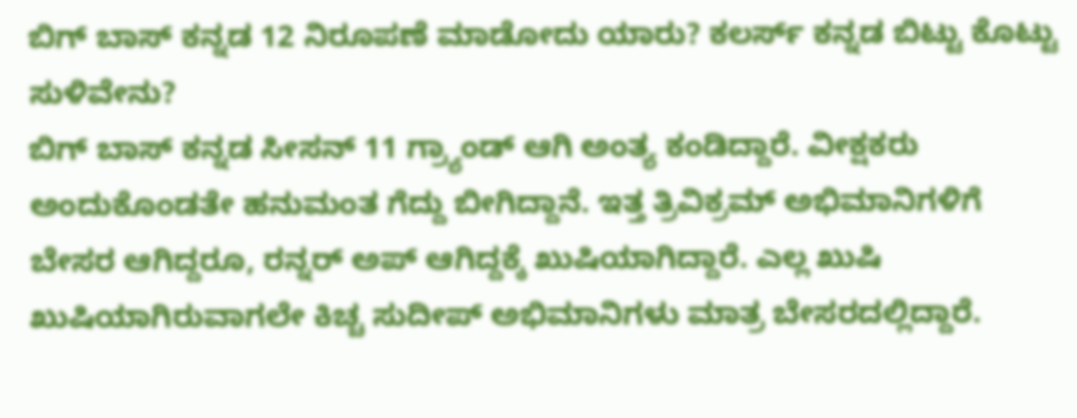ಬಿಗ್ ಬಾಸ್ ಕನ್ನಡ 12 ನಿರೂಪಣೆ ಮಾಡೋದು ಯಾರು? ಕಲರ್ಸ್ ಕನ್ನಡ ಬಿಟ್ಟು ಕೊಟ್ಟು ಸುಳಿವೇನು?
ಬಿಗ್ ಬಾಸ್ ಕನ್ನಡ ಸೀಸನ್ 11 ಗ್ರ್ಯಾಂಡ್ ಆಗಿ ಅಂತ್ಯ ಕಂಡಿದ್ದಾರೆ. ವೀಕ್ಷಕರು ಅಂದುಕೊಂಡತೇ ಹನುಮಂತ ಗೆದ್ದು ಬೀಗಿದ್ದಾನೆ. ಇತ್ತ ತ್ರಿವಿಕ್ರಮ್ ಅಭಿಮಾನಿಗಳಿಗೆ ಬೇಸರ ಆಗಿದ್ದರೂ, ರನ್ನರ್ ಅಪ್ ಆಗಿದ್ದಕ್ಕೆ ಖುಷಿಯಾಗಿದ್ದಾರೆ. ಎಲ್ಲ ಖುಷಿ ಖುಷಿಯಾಗಿರುವಾಗಲೇ ಕಿಚ್ಚ ಸುದೀಪ್ ಅಭಿಮಾನಿಗಳು ಮಾತ್ರ ಬೇಸರದಲ್ಲಿದ್ದಾರೆ.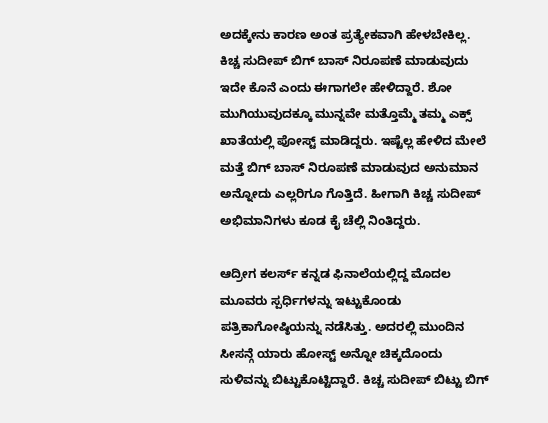ಅದಕ್ಕೇನು ಕಾರಣ ಅಂತ ಪ್ರತ್ಯೇಕವಾಗಿ ಹೇಳಬೇಕಿಲ್ಲ.
ಕಿಚ್ಚ ಸುದೀಪ್ ಬಿಗ್ ಬಾಸ್ ನಿರೂಪಣೆ ಮಾಡುವುದು ಇದೇ ಕೊನೆ ಎಂದು ಈಗಾಗಲೇ ಹೇಳಿದ್ದಾರೆ. ಶೋ ಮುಗಿಯುವುದಕ್ಕೂ ಮುನ್ನವೇ ಮತ್ತೊಮ್ಮೆ ತಮ್ಮ ಎಕ್ಸ್ ಖಾತೆಯಲ್ಲಿ ಪೋಸ್ಟ್ ಮಾಡಿದ್ದರು. ಇಷ್ಟೆಲ್ಲ ಹೇಳಿದ ಮೇಲೆ ಮತ್ತೆ ಬಿಗ್ ಬಾಸ್ ನಿರೂಪಣೆ ಮಾಡುವುದ ಅನುಮಾನ ಅನ್ನೋದು ಎಲ್ಲರಿಗೂ ಗೊತ್ತಿದೆ. ಹೀಗಾಗಿ ಕಿಚ್ಚ ಸುದೀಪ್ ಅಭಿಮಾನಿಗಳು ಕೂಡ ಕೈ ಚೆಲ್ಲಿ ನಿಂತಿದ್ದರು.

ಆದ್ರೀಗ ಕಲರ್ಸ್ ಕನ್ನಡ ಫಿನಾಲೆಯಲ್ಲಿದ್ದ ಮೊದಲ ಮೂವರು ಸ್ಪರ್ಧಿಗಳನ್ನು ಇಟ್ಟುಕೊಂಡು ಪತ್ರಿಕಾಗೋಷ್ಠಿಯನ್ನು ನಡೆಸಿತ್ತು. ಅದರಲ್ಲಿ ಮುಂದಿನ ಸೀಸನ್ಗೆ ಯಾರು ಹೋಸ್ಟ್ ಅನ್ನೋ ಚಿಕ್ಕದೊಂದು ಸುಳಿವನ್ನು ಬಿಟ್ಟುಕೊಟ್ಟಿದ್ದಾರೆ. ಕಿಚ್ಚ ಸುದೀಪ್ ಬಿಟ್ಟು ಬಿಗ್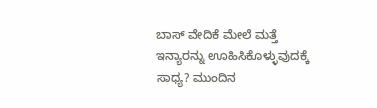ಬಾಸ್ ವೇದಿಕೆ ಮೇಲೆ ಮತ್ತೆ ಇನ್ಯಾರನ್ನು ಊಹಿಸಿಕೊಳ್ಳುವುದಕ್ಕೆ ಸಾಧ್ಯ? ಮುಂದಿನ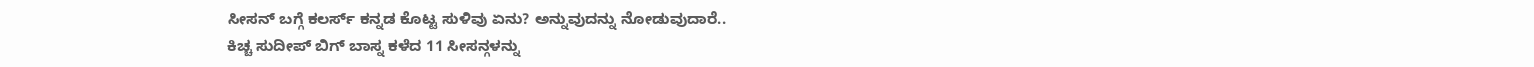ಸೀಸನ್ ಬಗ್ಗೆ ಕಲರ್ಸ್ ಕನ್ನಡ ಕೊಟ್ಟ ಸುಳಿವು ಏನು? ಅನ್ನುವುದನ್ನು ನೋಡುವುದಾರೆ..
ಕಿಚ್ಚ ಸುದೀಪ್ ಬಿಗ್ ಬಾಸ್ನ ಕಳೆದ 11 ಸೀಸನ್ಗಳನ್ನು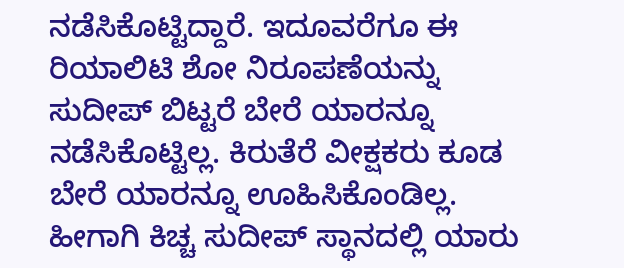ನಡೆಸಿಕೊಟ್ಟಿದ್ದಾರೆ. ಇದೂವರೆಗೂ ಈ ರಿಯಾಲಿಟಿ ಶೋ ನಿರೂಪಣೆಯನ್ನು ಸುದೀಪ್ ಬಿಟ್ಟರೆ ಬೇರೆ ಯಾರನ್ನೂ ನಡೆಸಿಕೊಟ್ಟಿಲ್ಲ. ಕಿರುತೆರೆ ವೀಕ್ಷಕರು ಕೂಡ ಬೇರೆ ಯಾರನ್ನೂ ಊಹಿಸಿಕೊಂಡಿಲ್ಲ. ಹೀಗಾಗಿ ಕಿಚ್ಚ ಸುದೀಪ್ ಸ್ಥಾನದಲ್ಲಿ ಯಾರು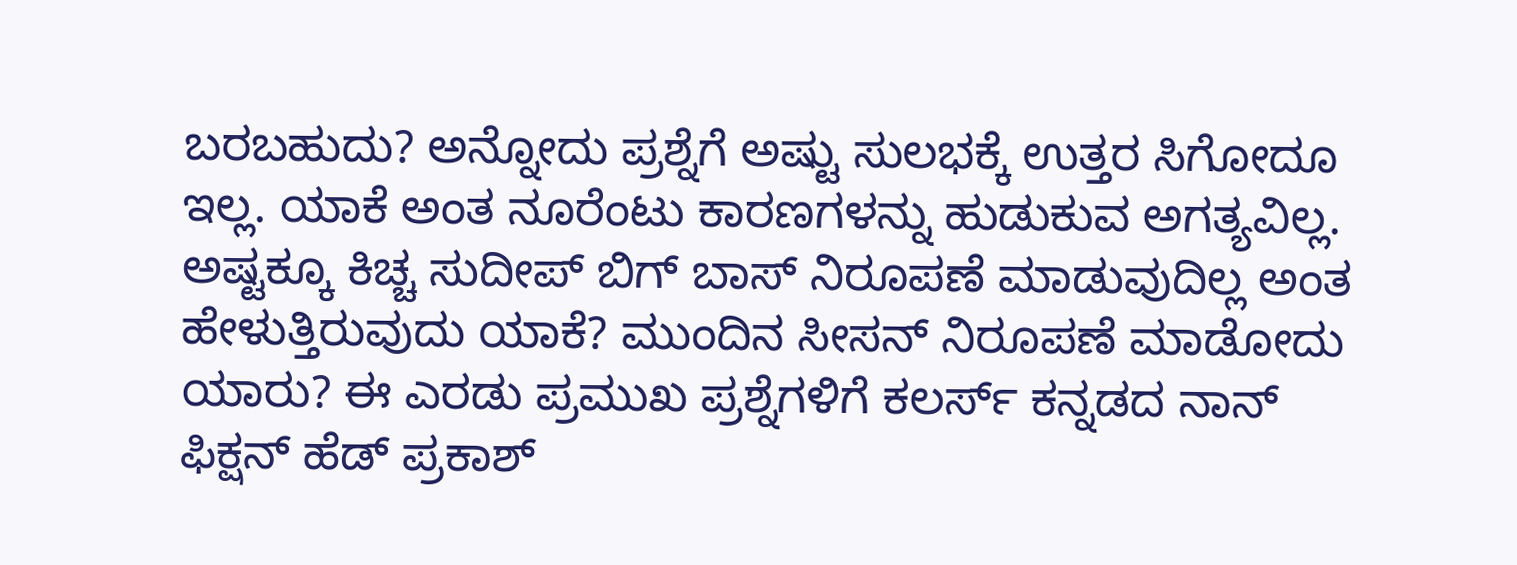ಬರಬಹುದು? ಅನ್ನೋದು ಪ್ರಶ್ನೆಗೆ ಅಷ್ಟು ಸುಲಭಕ್ಕೆ ಉತ್ತರ ಸಿಗೋದೂ ಇಲ್ಲ. ಯಾಕೆ ಅಂತ ನೂರೆಂಟು ಕಾರಣಗಳನ್ನು ಹುಡುಕುವ ಅಗತ್ಯವಿಲ್ಲ.
ಅಷ್ಟಕ್ಕೂ ಕಿಚ್ಚ ಸುದೀಪ್ ಬಿಗ್ ಬಾಸ್ ನಿರೂಪಣೆ ಮಾಡುವುದಿಲ್ಲ ಅಂತ ಹೇಳುತ್ತಿರುವುದು ಯಾಕೆ? ಮುಂದಿನ ಸೀಸನ್ ನಿರೂಪಣೆ ಮಾಡೋದು ಯಾರು? ಈ ಎರಡು ಪ್ರಮುಖ ಪ್ರಶ್ನೆಗಳಿಗೆ ಕಲರ್ಸ್ ಕನ್ನಡದ ನಾನ್ ಫಿಕ್ಷನ್ ಹೆಡ್ ಪ್ರಕಾಶ್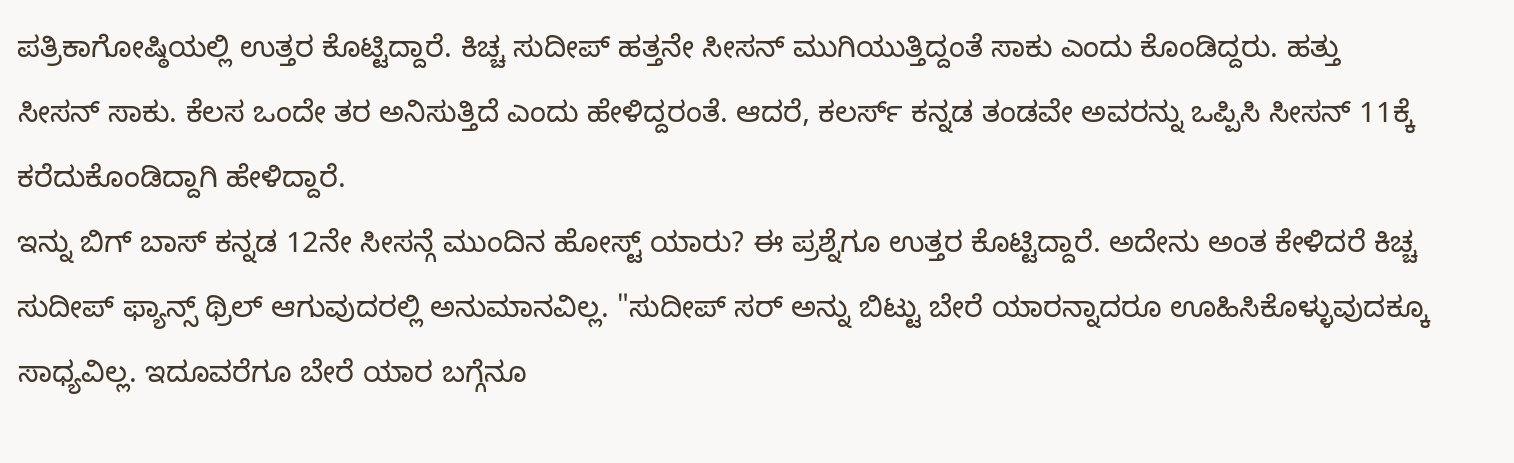ಪತ್ರಿಕಾಗೋಷ್ಠಿಯಲ್ಲಿ ಉತ್ತರ ಕೊಟ್ಟಿದ್ದಾರೆ. ಕಿಚ್ಚ ಸುದೀಪ್ ಹತ್ತನೇ ಸೀಸನ್ ಮುಗಿಯುತ್ತಿದ್ದಂತೆ ಸಾಕು ಎಂದು ಕೊಂಡಿದ್ದರು. ಹತ್ತು ಸೀಸನ್ ಸಾಕು. ಕೆಲಸ ಒಂದೇ ತರ ಅನಿಸುತ್ತಿದೆ ಎಂದು ಹೇಳಿದ್ದರಂತೆ. ಆದರೆ, ಕಲರ್ಸ್ ಕನ್ನಡ ತಂಡವೇ ಅವರನ್ನು ಒಪ್ಪಿಸಿ ಸೀಸನ್ 11ಕ್ಕೆ ಕರೆದುಕೊಂಡಿದ್ದಾಗಿ ಹೇಳಿದ್ದಾರೆ.
ಇನ್ನು ಬಿಗ್ ಬಾಸ್ ಕನ್ನಡ 12ನೇ ಸೀಸನ್ಗೆ ಮುಂದಿನ ಹೋಸ್ಟ್ ಯಾರು? ಈ ಪ್ರಶ್ನೆಗೂ ಉತ್ತರ ಕೊಟ್ಟಿದ್ದಾರೆ. ಅದೇನು ಅಂತ ಕೇಳಿದರೆ ಕಿಚ್ಚ ಸುದೀಪ್ ಫ್ಯಾನ್ಸ್ ಥ್ರಿಲ್ ಆಗುವುದರಲ್ಲಿ ಅನುಮಾನವಿಲ್ಲ. "ಸುದೀಪ್ ಸರ್ ಅನ್ನು ಬಿಟ್ಟು ಬೇರೆ ಯಾರನ್ನಾದರೂ ಊಹಿಸಿಕೊಳ್ಳುವುದಕ್ಕೂ ಸಾಧ್ಯವಿಲ್ಲ. ಇದೂವರೆಗೂ ಬೇರೆ ಯಾರ ಬಗ್ಗೆನೂ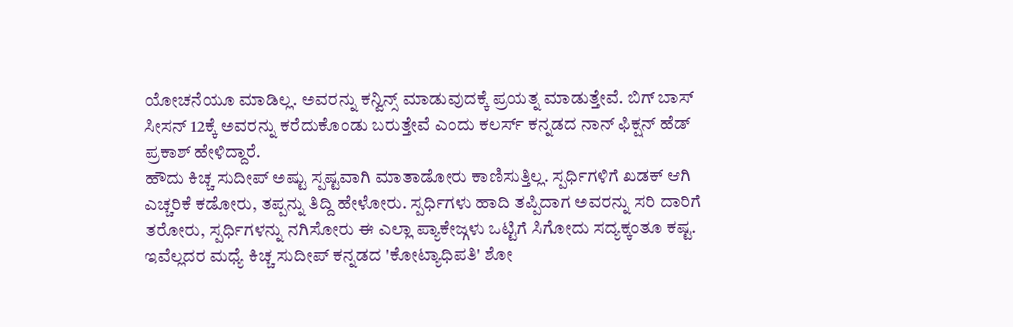ಯೋಚನೆಯೂ ಮಾಡಿಲ್ಲ. ಅವರನ್ನು ಕನ್ವಿನ್ಸ್ ಮಾಡುವುದಕ್ಕೆ ಪ್ರಯತ್ನ ಮಾಡುತ್ತೇವೆ. ಬಿಗ್ ಬಾಸ್ ಸೀಸನ್ 12ಕ್ಕೆ ಅವರನ್ನು ಕರೆದುಕೊಂಡು ಬರುತ್ತೇವೆ ಎಂದು ಕಲರ್ಸ್ ಕನ್ನಡದ ನಾನ್ ಫಿಕ್ಷನ್ ಹೆಡ್ ಪ್ರಕಾಶ್ ಹೇಳಿದ್ದಾರೆ.
ಹೌದು ಕಿಚ್ಚ ಸುದೀಪ್ ಅಷ್ಟು ಸ್ಪಷ್ಟವಾಗಿ ಮಾತಾಡೋರು ಕಾಣಿಸುತ್ತಿಲ್ಲ. ಸ್ಪರ್ಧಿಗಳಿಗೆ ಖಡಕ್ ಆಗಿ ಎಚ್ಚರಿಕೆ ಕಡೋರು, ತಪ್ಪನ್ನು ತಿದ್ದಿ ಹೇಳೋರು. ಸ್ಪರ್ಧಿಗಳು ಹಾದಿ ತಪ್ಪಿದಾಗ ಅವರನ್ನು ಸರಿ ದಾರಿಗೆ ತರೋರು, ಸ್ಪರ್ಧಿಗಳನ್ನು ನಗಿಸೋರು ಈ ಎಲ್ಲಾ ಪ್ಯಾಕೇಜ್ಗಳು ಒಟ್ಟಿಗೆ ಸಿಗೋದು ಸದ್ಯಕ್ಕಂತೂ ಕಷ್ಟ. ಇವೆಲ್ಲದರ ಮಧ್ಯೆ ಕಿಚ್ಚ ಸುದೀಪ್ ಕನ್ನಡದ 'ಕೋಟ್ಯಾಧಿಪತಿ' ಶೋ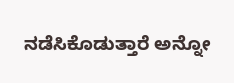ನಡೆಸಿಕೊಡುತ್ತಾರೆ ಅನ್ನೋ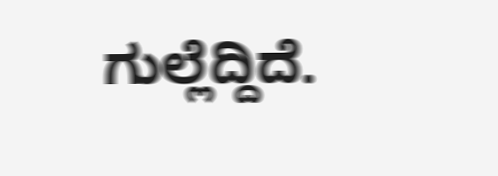ಗುಲ್ಲೆದ್ದಿದೆ.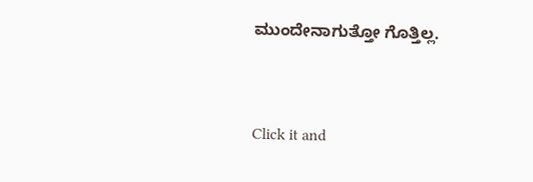ಮುಂದೇನಾಗುತ್ತೋ ಗೊತ್ತಿಲ್ಲ.


Click it and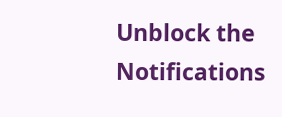Unblock the Notifications